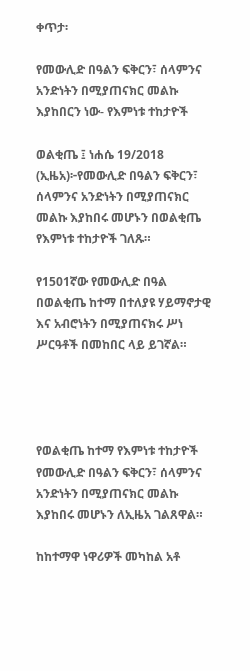ቀጥታ፡

የመውሊድ በዓልን ፍቅርን፣ ሰላምንና አንድነትን በሚያጠናክር መልኩ እያከበርን ነው- የእምነቱ ተከታዮች

ወልቂጤ ፤ ነሐሴ 19/2018 (ኢዜአ)፦የመውሊድ በዓልን ፍቅርን፣ ሰላምንና አንድነትን በሚያጠናክር መልኩ እያከበሩ መሆኑን በወልቂጤ የእምነቱ ተከታዮች ገለጹ።

የ1501ኛው የመውሊድ በዓል በወልቂጤ ከተማ በተለያዩ ሃይማኖታዊ እና አብሮነትን በሚያጠናክሩ ሥነ ሥርዓቶች በመከበር ላይ ይገኛል።




የወልቂጤ ከተማ የእምነቱ ተከታዮች የመውሊድ በዓልን ፍቅርን፣ ሰላምንና አንድነትን በሚያጠናክር መልኩ እያከበሩ መሆኑን ለኢዜአ ገልጸዋል።

ከከተማዋ ነዋሪዎች መካከል አቶ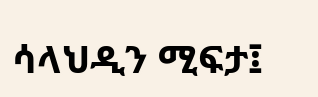ሳላህዲን ሚፍታ፤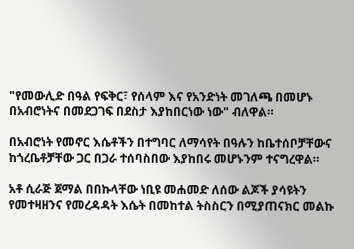"የመውሊድ በዓል የፍቅር፣ የሰላም እና የአንድነት መገለጫ በመሆኑ በአብሮነትና በመደጋገፍ በደስታ እያከበርነው ነው" ብለዋል።

በአብሮነት የመኖር እሴቶችን በተግባር ለማሳየት በዓሉን ከቤተሰቦቻቸውና ከጎረቤቶቻቸው ጋር በጋራ ተሰባስበው እያከበሩ መሆኑንም ተናግረዋል።

አቶ ሲራጅ ጀማል በበኩላቸው ነቢዩ መሐመድ ለሰው ልጆች ያሳዩትን የመተዛዘንና የመረዳዳት እሴት በመከተል ትስስርን በሚያጠናክር መልኩ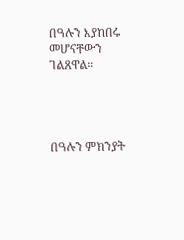በዓሉን እያከበሩ መሆናቸውን ገልጸዋል።




በዓሉን ምክንያት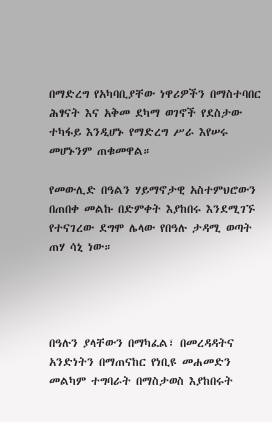በማድረግ የአካባቢያቸው ነዋሪዎችን በማስተባበር ሕፃናት እና አቅመ ደካማ ወገኖች የደስታው ተካፋይ እንዲሆኑ የማድረግ ሥራ እየሠሩ መሆኑንም ጠቁመዋል።

የመውሊድ በዓልን ሃይማኖታዊ አስተምህሮውን በጠበቀ መልኩ በድምቀት እያከበሩ እንደሚገኙ የተናገረው ደግሞ ሌላው የበዓሉ ታዳሚ ወጣት ጠሃ ሳኒ ነው።




በዓሉን ያላቸውን በማካፈል፣ በመረዳዳትና አንድነትን በማጠናከር የነቢዩ መሐመድን መልካም ተግባራት በማስታወስ እያከበሩት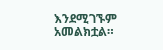እንደሚገኙም አመልክቷል።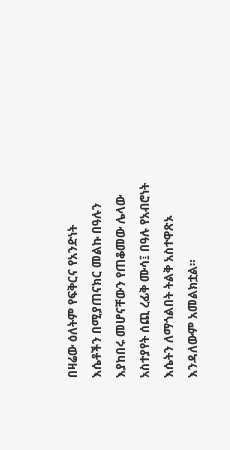በዛሬው ዕለትም የፍቅርና የአንድነት እሴቶችን በሚያጠናክር መልኩ በዓሉን እያከበሩ መሆናቸውን የጠቆመው ሌላው አስተያየት ሰጪ ረፊቅ ሙሳ፤ በዓሉ የአብሮነት እሴትን ለማጎልበት ትልቅ አስተዋጽኦ እንዳለውም አመልክቷል።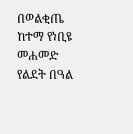በወልቂጤ ከተማ የነቢዩ መሐመድ የልደት በዓል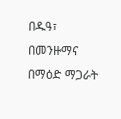በዱዓ፣ በመንዙማና በማዕድ ማጋራት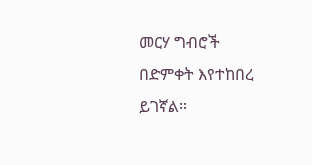መርሃ ግብሮች በድምቀት እየተከበረ ይገኛል።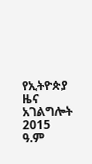የኢትዮጵያ ዜና አገልግሎት
2015
ዓ.ም